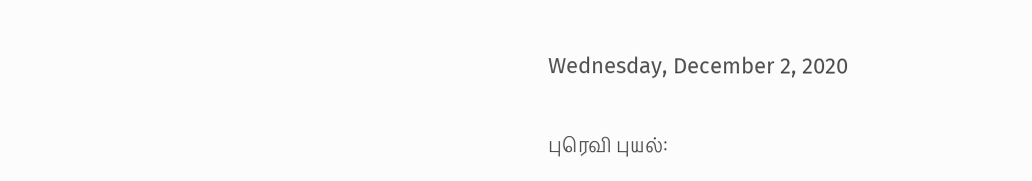Wednesday, December 2, 2020

புரெவி புயல்: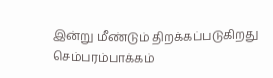இன்று மீண்டும் திறக்கப்படுகிறது செம்பரம்பாக்கம்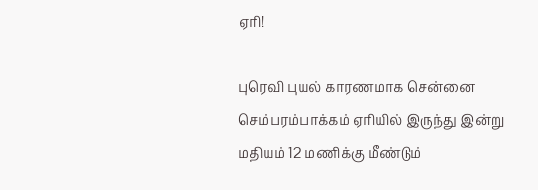ஏரி!

புரெவி புயல் காரணமாக சென்னை செம்பரம்பாக்கம் ஏரியில் இருந்து இன்று மதியம் 12 மணிக்கு மீண்டும்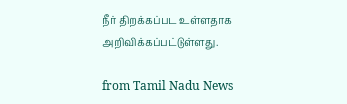நீர் திறக்கப்பட உள்ளதாக அறிவிக்கப்பட்டுள்ளது.

from Tamil Nadu News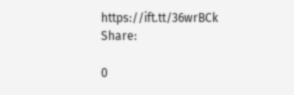https://ift.tt/36wrBCk
Share:

0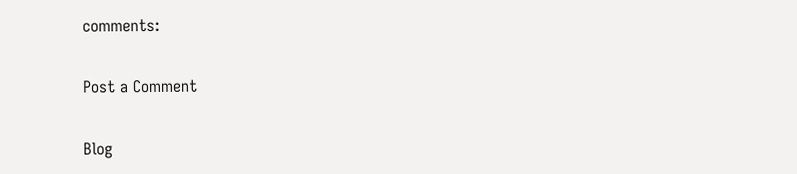comments:

Post a Comment

Blog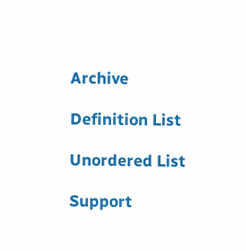Archive

Definition List

Unordered List

Support